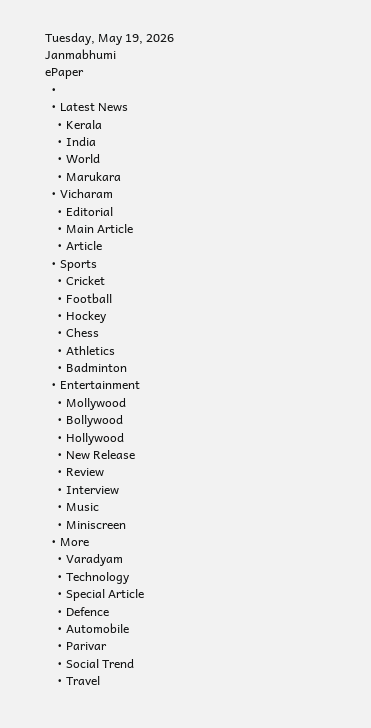Tuesday, May 19, 2026
Janmabhumi
ePaper
  •
  • Latest News
    • Kerala
    • India
    • World
    • Marukara
  • Vicharam
    • Editorial
    • Main Article
    • Article
  • Sports
    • Cricket
    • Football
    • Hockey
    • Chess
    • Athletics
    • Badminton
  • Entertainment
    • Mollywood
    • Bollywood
    • Hollywood
    • New Release
    • Review
    • Interview
    • Music
    • Miniscreen
  • More
    • Varadyam
    • Technology
    • Special Article
    • Defence
    • Automobile
    • Parivar
    • Social Trend
    • Travel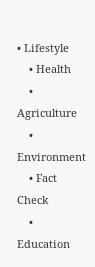• Lifestyle
    • Health
    • Agriculture
    • Environment
    • Fact Check
    • Education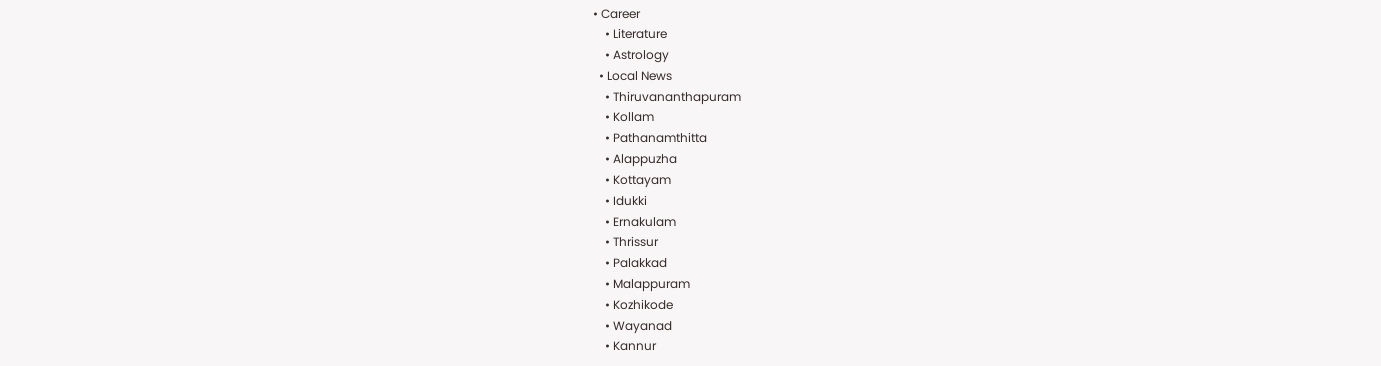• Career
    • Literature
    • Astrology
  • Local News
    • Thiruvananthapuram
    • Kollam
    • Pathanamthitta
    • Alappuzha
    • Kottayam
    • Idukki
    • Ernakulam
    • Thrissur
    • Palakkad
    • Malappuram
    • Kozhikode
    • Wayanad
    • Kannur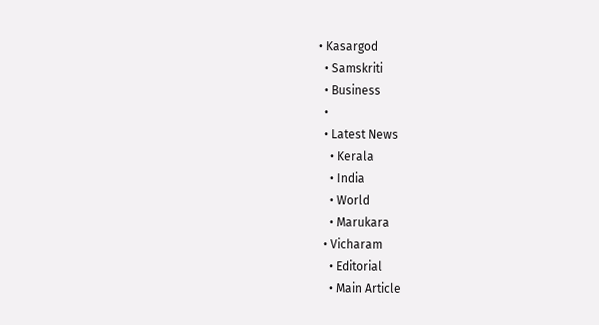• Kasargod
  • Samskriti
  • Business
  •
  • Latest News
    • Kerala
    • India
    • World
    • Marukara
  • Vicharam
    • Editorial
    • Main Article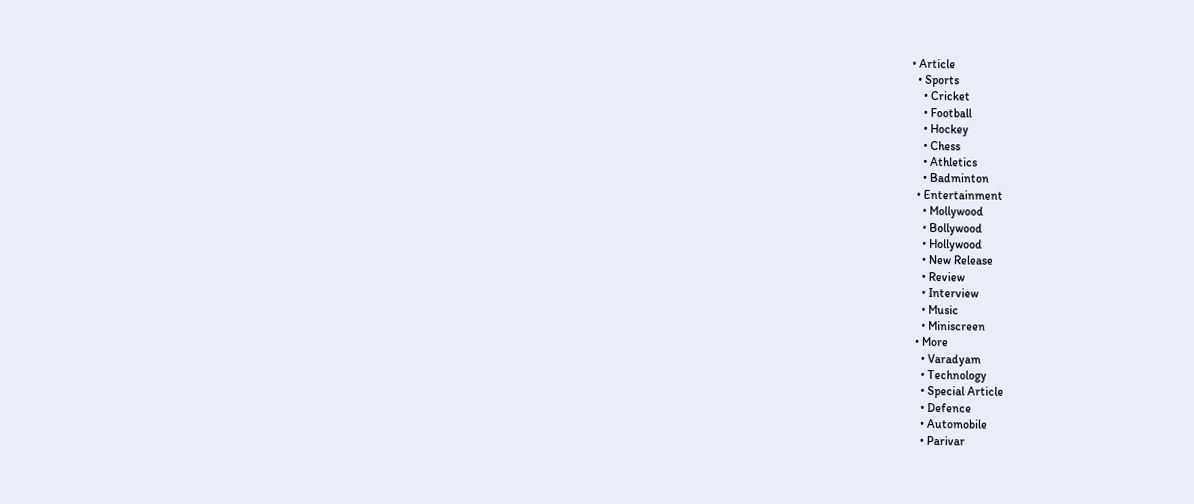• Article
  • Sports
    • Cricket
    • Football
    • Hockey
    • Chess
    • Athletics
    • Badminton
  • Entertainment
    • Mollywood
    • Bollywood
    • Hollywood
    • New Release
    • Review
    • Interview
    • Music
    • Miniscreen
  • More
    • Varadyam
    • Technology
    • Special Article
    • Defence
    • Automobile
    • Parivar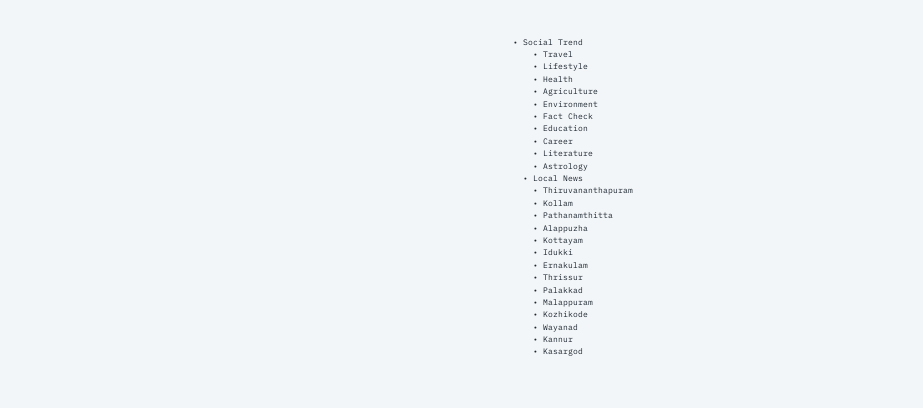• Social Trend
    • Travel
    • Lifestyle
    • Health
    • Agriculture
    • Environment
    • Fact Check
    • Education
    • Career
    • Literature
    • Astrology
  • Local News
    • Thiruvananthapuram
    • Kollam
    • Pathanamthitta
    • Alappuzha
    • Kottayam
    • Idukki
    • Ernakulam
    • Thrissur
    • Palakkad
    • Malappuram
    • Kozhikode
    • Wayanad
    • Kannur
    • Kasargod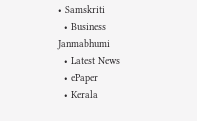• Samskriti
  • Business
Janmabhumi
  • Latest News
  • ePaper
  • Kerala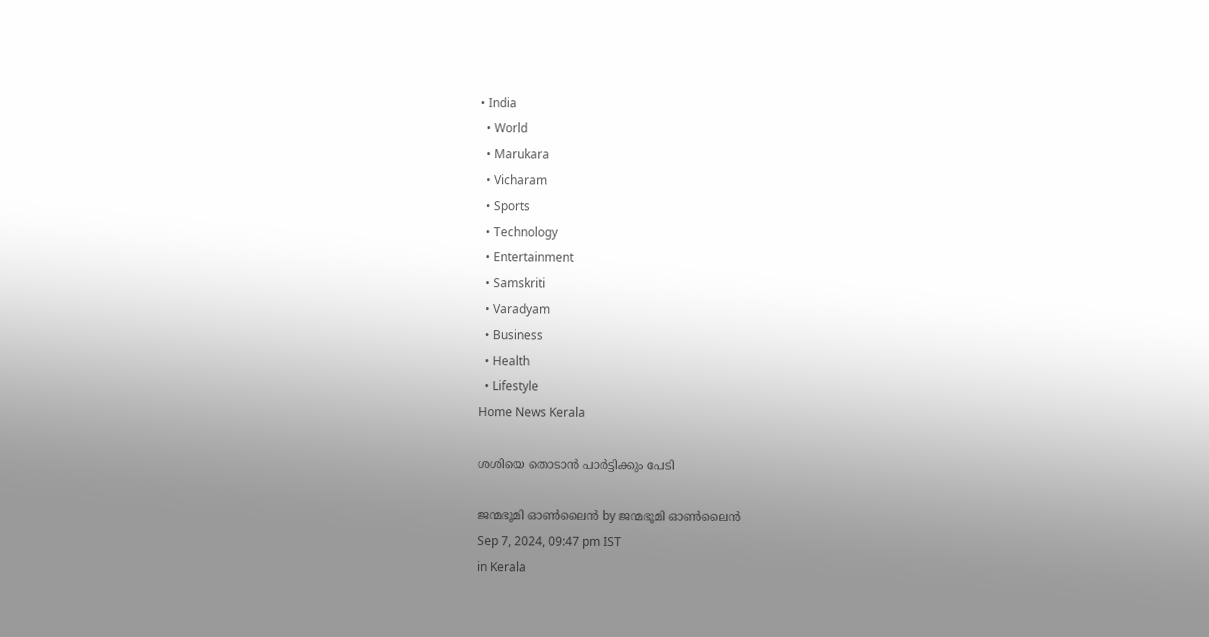• India
  • World
  • Marukara
  • Vicharam
  • Sports
  • Technology
  • Entertainment
  • Samskriti
  • Varadyam
  • Business
  • Health
  • Lifestyle
Home News Kerala

ശശിയെ തൊടാന്‍ പാര്‍ട്ടിക്കും പേടി

ജന്മഭൂമി ഓണ്‍ലൈന്‍ by ജന്മഭൂമി ഓണ്‍ലൈന്‍
Sep 7, 2024, 09:47 pm IST
in Kerala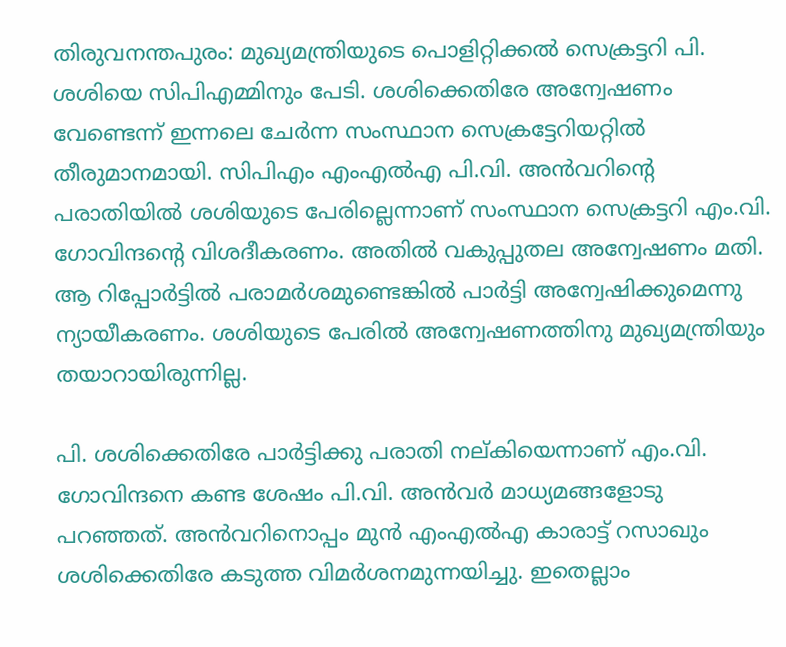തിരുവനന്തപുരം: മുഖ്യമന്ത്രിയുടെ പൊളിറ്റിക്കല്‍ സെക്രട്ടറി പി. ശശിയെ സിപിഎമ്മിനും പേടി. ശശിക്കെതിരേ അന്വേഷണം വേണ്ടെന്ന് ഇന്നലെ ചേര്‍ന്ന സംസ്ഥാന സെക്രട്ടേറിയറ്റില്‍ തീരുമാനമായി. സിപിഎം എംഎല്‍എ പി.വി. അന്‍വറിന്റെ പരാതിയില്‍ ശശിയുടെ പേരില്ലെന്നാണ് സംസ്ഥാന സെക്രട്ടറി എം.വി. ഗോവിന്ദന്റെ വിശദീകരണം. അതില്‍ വകുപ്പുതല അന്വേഷണം മതി. ആ റിപ്പോര്‍ട്ടില്‍ പരാമര്‍ശമുണ്ടെങ്കില്‍ പാര്‍ട്ടി അന്വേഷിക്കുമെന്നു ന്യായീകരണം. ശശിയുടെ പേരില്‍ അന്വേഷണത്തിനു മുഖ്യമന്ത്രിയും തയാറായിരുന്നില്ല.

പി. ശശിക്കെതിരേ പാര്‍ട്ടിക്കു പരാതി നല്കിയെന്നാണ് എം.വി. ഗോവിന്ദനെ കണ്ട ശേഷം പി.വി. അന്‍വര്‍ മാധ്യമങ്ങളോടു പറഞ്ഞത്. അന്‍വറിനൊപ്പം മുന്‍ എംഎല്‍എ കാരാട്ട് റസാഖും ശശിക്കെതിരേ കടുത്ത വിമര്‍ശനമുന്നയിച്ചു. ഇതെല്ലാം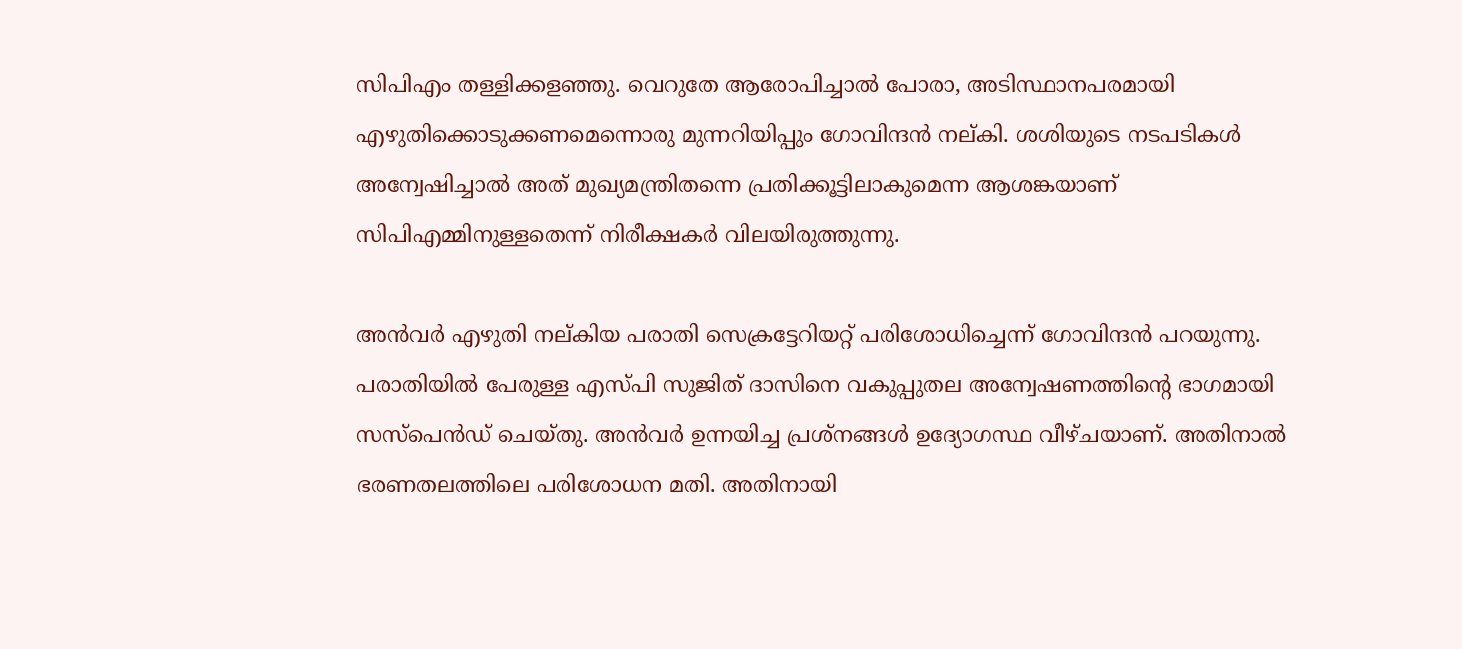സിപിഎം തള്ളിക്കളഞ്ഞു. വെറുതേ ആരോപിച്ചാല്‍ പോരാ, അടിസ്ഥാനപരമായി എഴുതിക്കൊടുക്കണമെന്നൊരു മുന്നറിയിപ്പും ഗോവിന്ദന്‍ നല്കി. ശശിയുടെ നടപടികള്‍ അന്വേഷിച്ചാല്‍ അത് മുഖ്യമന്ത്രിതന്നെ പ്രതിക്കൂട്ടിലാകുമെന്ന ആശങ്കയാണ് സിപിഎമ്മിനുള്ളതെന്ന് നിരീക്ഷകര്‍ വിലയിരുത്തുന്നു.

അന്‍വര്‍ എഴുതി നല്കിയ പരാതി സെക്രട്ടേറിയറ്റ് പരിശോധിച്ചെന്ന് ഗോവിന്ദന്‍ പറയുന്നു. പരാതിയില്‍ പേരുള്ള എസ്പി സുജിത് ദാസിനെ വകുപ്പുതല അന്വേഷണത്തിന്റെ ഭാഗമായി സസ്‌പെന്‍ഡ് ചെയ്തു. അന്‍വര്‍ ഉന്നയിച്ച പ്രശ്‌നങ്ങള്‍ ഉദ്യോഗസ്ഥ വീഴ്ചയാണ്. അതിനാല്‍ ഭരണതലത്തിലെ പരിശോധന മതി. അതിനായി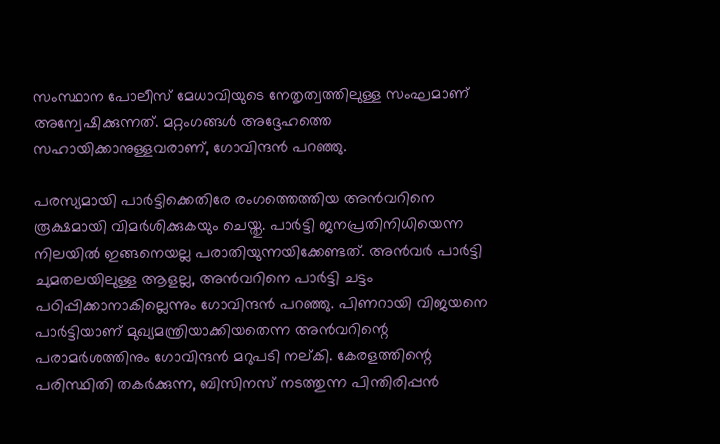സംസ്ഥാന പോലീസ് മേധാവിയുടെ നേതൃത്വത്തിലുള്ള സംഘമാണ് അന്വേഷിക്കുന്നത്. മറ്റംഗങ്ങള്‍ അദ്ദേഹത്തെ സഹായിക്കാനുള്ളവരാണ്, ഗോവിന്ദന്‍ പറഞ്ഞു.

പരസ്യമായി പാര്‍ട്ടിക്കെതിരേ രംഗത്തെത്തിയ അന്‍വറിനെ രൂക്ഷമായി വിമര്‍ശിക്കുകയും ചെയ്തു. പാര്‍ട്ടി ജനപ്രതിനിധിയെന്ന നിലയില്‍ ഇങ്ങനെയല്ല പരാതിയുന്നയിക്കേണ്ടത്. അന്‍വര്‍ പാര്‍ട്ടി ചുമതലയിലുള്ള ആളല്ല, അന്‍വറിനെ പാര്‍ട്ടി ചട്ടം പഠിപ്പിക്കാനാകില്ലെന്നും ഗോവിന്ദന്‍ പറഞ്ഞു. പിണറായി വിജയനെ പാര്‍ട്ടിയാണ് മുഖ്യമന്ത്രിയാക്കിയതെന്ന അന്‍വറിന്റെ പരാമര്‍ശത്തിനും ഗോവിന്ദന്‍ മറുപടി നല്കി. കേരളത്തിന്റെ പരിസ്ഥിതി തകര്‍ക്കുന്ന, ബിസിനസ് നടത്തുന്ന പിന്തിരിപ്പന്‍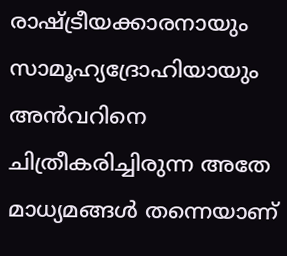രാഷ്‌ട്രീയക്കാരനായും സാമൂഹ്യദ്രോഹിയായും അന്‍വറിനെ ചിത്രീകരിച്ചിരുന്ന അതേ മാധ്യമങ്ങള്‍ തന്നെയാണ്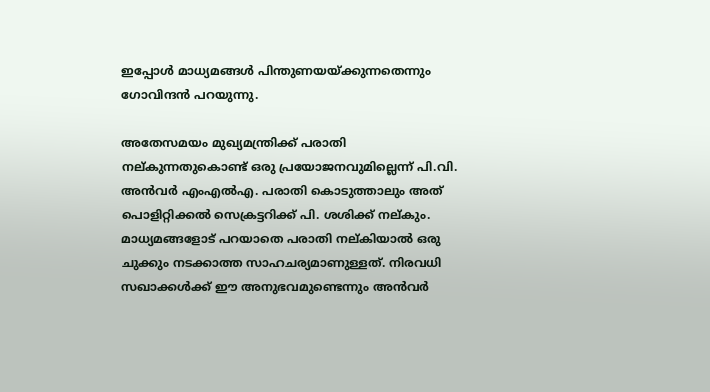ഇപ്പോള്‍ മാധ്യമങ്ങള്‍ പിന്തുണയയ്‌ക്കുന്നതെന്നും ഗോവിന്ദന്‍ പറയുന്നു.

അതേസമയം മുഖ്യമന്ത്രിക്ക് പരാതി നല്കുന്നതുകൊണ്ട് ഒരു പ്രയോജനവുമില്ലെന്ന് പി.വി. അന്‍വര്‍ എംഎല്‍എ. പരാതി കൊടുത്താലും അത് പൊളിറ്റിക്കല്‍ സെക്രട്ടറിക്ക് പി. ശശിക്ക് നല്കും. മാധ്യമങ്ങളോട് പറയാതെ പരാതി നല്കിയാല്‍ ഒരു ചുക്കും നടക്കാത്ത സാഹചര്യമാണുള്ളത്. നിരവധി സഖാക്കള്‍ക്ക് ഈ അനുഭവമുണ്ടെന്നും അന്‍വര്‍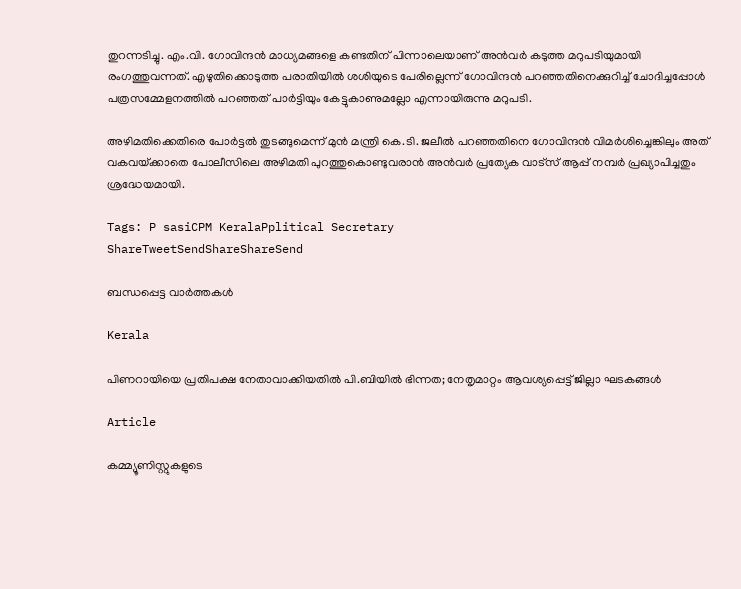തുറന്നടിച്ചു. എം.വി. ഗോവിന്ദന്‍ മാധ്യമങ്ങളെ കണ്ടതിന് പിന്നാലെയാണ് അന്‍വര്‍ കടുത്ത മറുപടിയുമായി രംഗത്തുവന്നത്. എഴുതിക്കൊടുത്ത പരാതിയില്‍ ശശിയുടെ പേരില്ലെന്ന് ഗോവിന്ദന്‍ പറഞ്ഞതിനെക്കുറിച്ച് ചോദിച്ചപ്പോള്‍ പത്രസമ്മേളനത്തില്‍ പറഞ്ഞത് പാര്‍ട്ടിയും കേട്ടുകാണുമല്ലോ എന്നായിരുന്നു മറുപടി.

അഴിമതിക്കെതിരെ പോര്‍ട്ടല്‍ തുടങ്ങുമെന്ന് മുന്‍ മന്ത്രി കെ.ടി. ജലീല്‍ പറഞ്ഞതിനെ ഗോവിന്ദന്‍ വിമര്‍ശിച്ചെങ്കിലും അത് വകവയ്‌ക്കാതെ പോലീസിലെ അഴിമതി പുറത്തുകൊണ്ടുവരാന്‍ അന്‍വര്‍ പ്രത്യേക വാട്‌സ് ആപ്പ് നമ്പര്‍ പ്രഖ്യാപിച്ചതും ശ്രദ്ധേയമായി.

Tags: P sasiCPM KeralaPplitical Secretary
ShareTweetSendShareShareSend

ബന്ധപ്പെട്ട വാര്‍ത്തകള്‍

Kerala

പിണറായിയെ പ്രതിപക്ഷ നേതാവാക്കിയതിൽ പി.ബിയിൽ ഭിന്നത; നേതൃമാറ്റം ആവശ്യപ്പെട്ട് ജില്ലാ ഘടകങ്ങൾ

Article

കമ്മ്യൂണിസ്റ്റുകളുടെ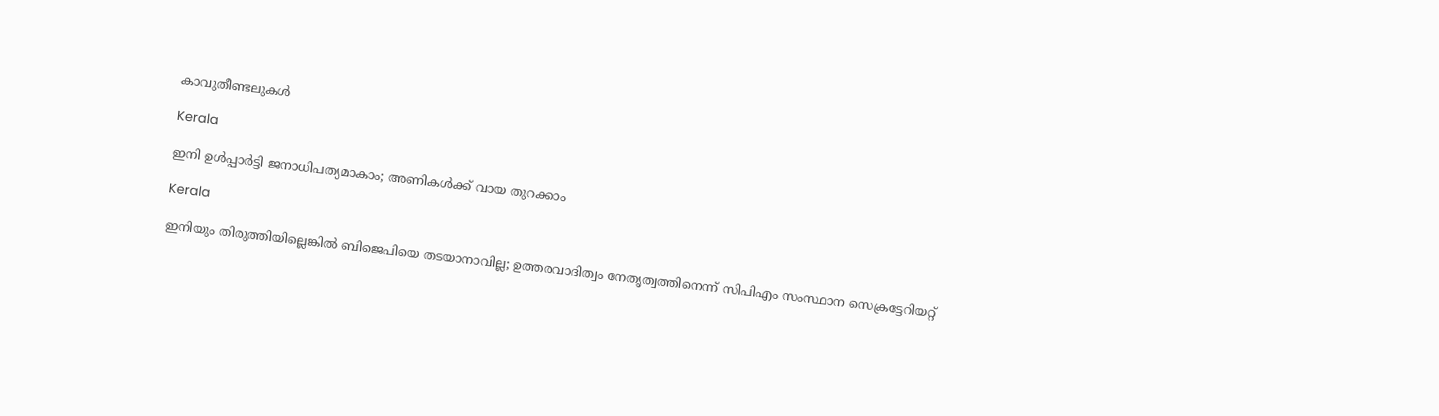കാവുതീണ്ടലുകള്‍

Kerala

ഇനി ഉള്‍പ്പാര്‍ട്ടി ജനാധിപത്യമാകാം; അണികള്‍ക്ക് വായ തുറക്കാം

Kerala

ഇനിയും തിരുത്തിയില്ലെങ്കില്‍ ബിജെപിയെ തടയാനാവില്ല; ഉത്തരവാദിത്വം നേതൃത്വത്തിനെന്ന് സിപിഎം സംസ്ഥാന സെക്രട്ടേറിയറ്റ്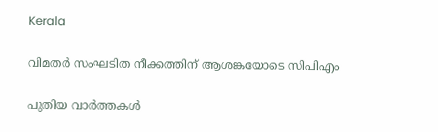Kerala

വിമതര്‍ സംഘടിത നീക്കത്തിന് ആശങ്കയോടെ സിപിഎം

പുതിയ വാര്‍ത്തകള്‍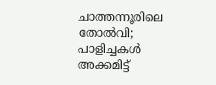ചാത്തന്നൂരിലെ തോല്‍വി; പാളിച്ചകള്‍ അക്കമിട്ട്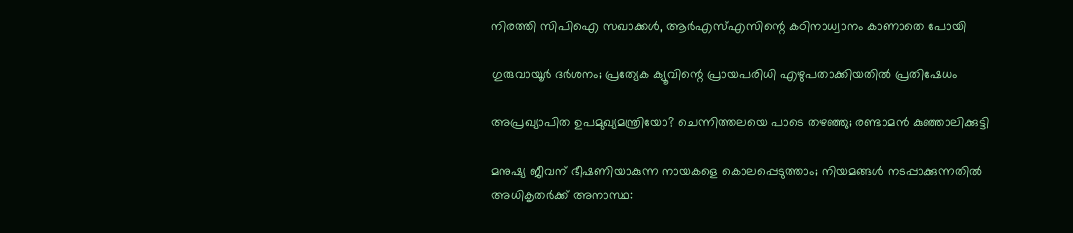നിരത്തി സിപിഐ സഖാക്കള്‍, ആര്‍എസ്എസിന്റെ കഠിനാധ്വാനം കാണാതെ പോയി

ഗുരുവായൂര്‍ ദര്‍ശനം; പ്രത്യേക ക്യൂവിന്റെ പ്രായപരിധി എഴുപതാക്കിയതില്‍ പ്രതിഷേധം

അപ്രഖ്യാപിത ഉപമുഖ്യമന്ത്രിയോ? ചെന്നിത്തലയെ പാടെ തഴഞ്ഞു; രണ്ടാമന്‍ കുഞ്ഞാലിക്കുട്ടി

മനുഷ്യ ജീവന് ഭീഷണിയാകുന്ന നായകളെ കൊലപ്പെടുത്താം; നിയമങ്ങൾ നടപ്പാക്കുന്നതിൽ അധികൃതർക്ക് അനാസ്ഥ: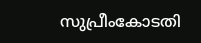സുപ്രീംകോടതി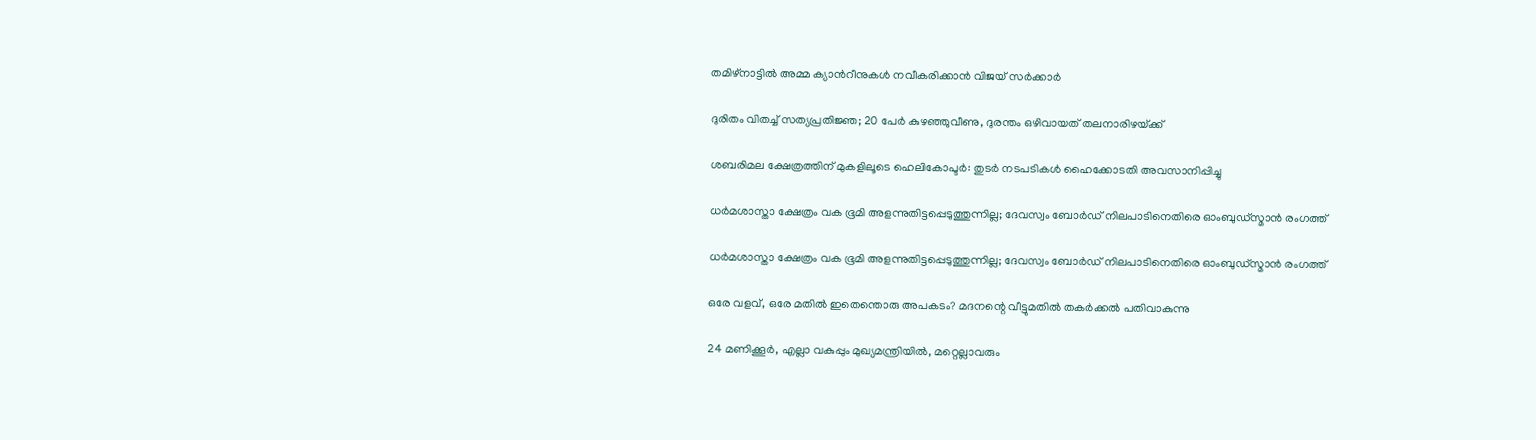തമിഴ്നാട്ടിൽ അമ്മ ക്യാന്‍റീനുകൾ നവീകരിക്കാൻ വിജയ് സർക്കാർ

ദുരിതം വിതച്ച് സത്യപ്രതിജ്ഞ; 20 പേര്‍ കുഴഞ്ഞുവീണു, ദുരന്തം ഒഴിവായത് തലനാരിഴയ്‌ക്ക്

ശബരിമല ക്ഷേത്രത്തിന് മുകളിലൂടെ ഹെലികോപ്ടര്‍: തുടര്‍ നടപടികള്‍ ഹൈക്കോടതി അവസാനിപ്പിച്ചു

ധര്‍മശാസ്താ ക്ഷേത്രം വക ഭൂമി അളന്നുതിട്ടപ്പെടുത്തുന്നില്ല; ദേവസ്വം ബോര്‍ഡ് നിലപാടിനെതിരെ ഓംബുഡ്‌സ്മാന്‍ രംഗത്ത്

ധര്‍മശാസ്താ ക്ഷേത്രം വക ഭൂമി അളന്നുതിട്ടപ്പെടുത്തുന്നില്ല; ദേവസ്വം ബോര്‍ഡ് നിലപാടിനെതിരെ ഓംബുഡ്‌സ്മാന്‍ രംഗത്ത്

ഒരേ വളവ്, ഒരേ മതില്‍ ഇതെന്തൊരു അപകടം? മദനന്റെ വീട്ടുമതില്‍ തകര്‍ക്കല്‍ പതിവാകുന്നു

24 മണിക്കൂർ, എല്ലാ വകുപ്പും മുഖ്യമന്ത്രിയിൽ, മറ്റെല്ലാവരും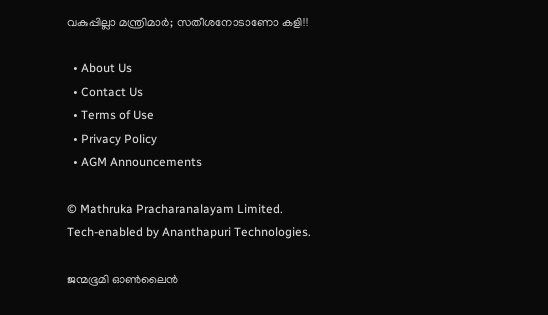വകുപ്പില്ലാ മന്ത്രിമാർ; സതീശനോടാണോ കളി!!

  • About Us
  • Contact Us
  • Terms of Use
  • Privacy Policy
  • AGM Announcements

© Mathruka Pracharanalayam Limited.
Tech-enabled by Ananthapuri Technologies.

ജന്മഭൂമി ഓണ്‍ലൈന്‍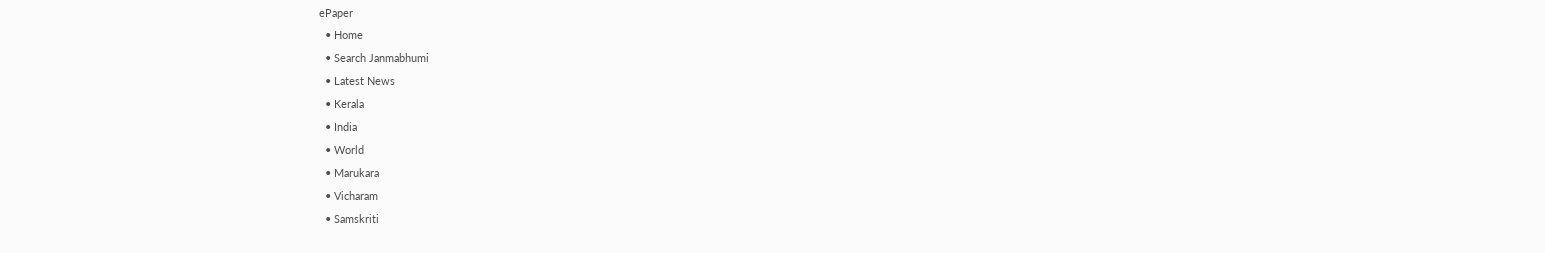ePaper
  • Home
  • Search Janmabhumi
  • Latest News
  • Kerala
  • India
  • World
  • Marukara
  • Vicharam
  • Samskriti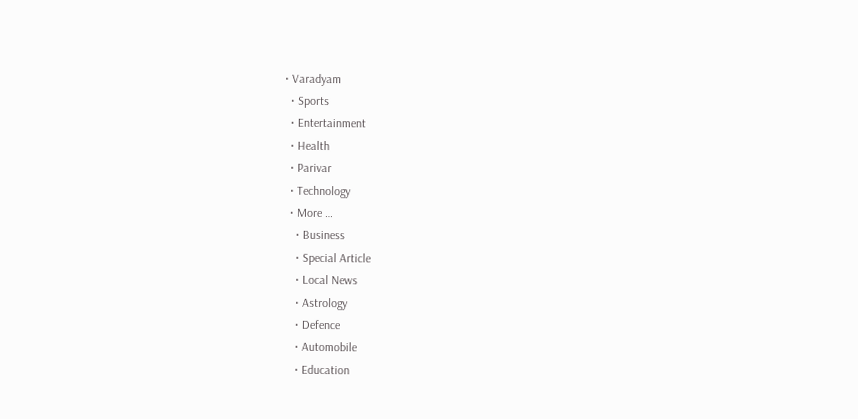• Varadyam
  • Sports
  • Entertainment
  • Health
  • Parivar
  • Technology
  • More …
    • Business
    • Special Article
    • Local News
    • Astrology
    • Defence
    • Automobile
    • Education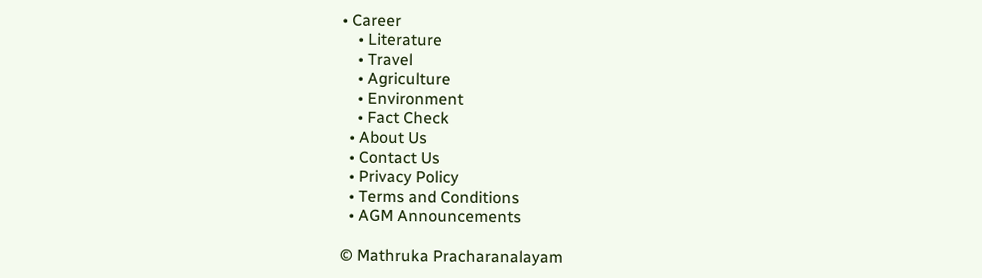• Career
    • Literature
    • Travel
    • Agriculture
    • Environment
    • Fact Check
  • About Us
  • Contact Us
  • Privacy Policy
  • Terms and Conditions
  • AGM Announcements

© Mathruka Pracharanalayam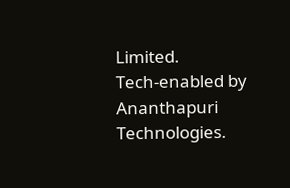Limited.
Tech-enabled by Ananthapuri Technologies.